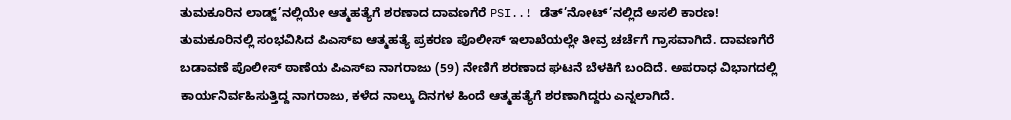ತುಮಕೂರಿನ ಲಾಡ್ಜ್’ನಲ್ಲಿಯೇ ಆತ್ಮಹತ್ಯೆಗೆ ಶರಣಾದ ದಾವಣಗೆರೆ PSI..! ಡೆತ್’ನೋಟ್’ನಲ್ಲಿದೆ ಅಸಲಿ ಕಾರಣ!
ತುಮಕೂರಿನಲ್ಲಿ ಸಂಭವಿಸಿದ ಪಿಎಸ್ಐ ಆತ್ಮಹತ್ಯೆ ಪ್ರಕರಣ ಪೊಲೀಸ್ ಇಲಾಖೆಯಲ್ಲೇ ತೀವ್ರ ಚರ್ಚೆಗೆ ಗ್ರಾಸವಾಗಿದೆ. ದಾವಣಗೆರೆ ಬಡಾವಣೆ ಪೊಲೀಸ್ ಠಾಣೆಯ ಪಿಎಸ್ಐ ನಾಗರಾಜು (59) ನೇಣಿಗೆ ಶರಣಾದ ಘಟನೆ ಬೆಳಕಿಗೆ ಬಂದಿದೆ. ಅಪರಾಧ ವಿಭಾಗದಲ್ಲಿ ಕಾರ್ಯನಿರ್ವಹಿಸುತ್ತಿದ್ದ ನಾಗರಾಜು, ಕಳೆದ ನಾಲ್ಕು ದಿನಗಳ ಹಿಂದೆ ಆತ್ಮಹತ್ಯೆಗೆ ಶರಣಾಗಿದ್ದರು ಎನ್ನಲಾಗಿದೆ.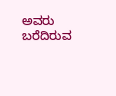ಅವರು ಬರೆದಿರುವ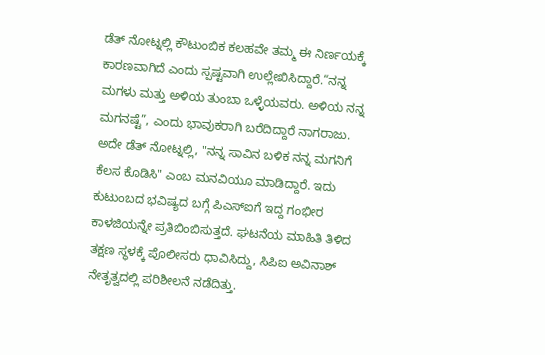ಡೆತ್ ನೋಟ್ನಲ್ಲಿ ಕೌಟುಂಬಿಕ ಕಲಹವೇ ತಮ್ಮ ಈ ನಿರ್ಣಯಕ್ಕೆ ಕಾರಣವಾಗಿದೆ ಎಂದು ಸ್ಪಷ್ಟವಾಗಿ ಉಲ್ಲೇಖಿಸಿದ್ದಾರೆ.“ನನ್ನ ಮಗಳು ಮತ್ತು ಅಳಿಯ ತುಂಬಾ ಒಳ್ಳೆಯವರು. ಅಳಿಯ ನನ್ನ ಮಗನಷ್ಟೆ”, ಎಂದು ಭಾವುಕರಾಗಿ ಬರೆದಿದ್ದಾರೆ ನಾಗರಾಜು.
ಅದೇ ಡೆತ್ ನೋಟ್ನಲ್ಲಿ, "ನನ್ನ ಸಾವಿನ ಬಳಿಕ ನನ್ನ ಮಗನಿಗೆ ಕೆಲಸ ಕೊಡಿಸಿ" ಎಂಬ ಮನವಿಯೂ ಮಾಡಿದ್ದಾರೆ. ಇದು ಕುಟುಂಬದ ಭವಿಷ್ಯದ ಬಗ್ಗೆ ಪಿಎಸ್ಐಗೆ ಇದ್ದ ಗಂಭೀರ ಕಾಳಜಿಯನ್ನೇ ಪ್ರತಿಬಿಂಬಿಸುತ್ತದೆ. ಘಟನೆಯ ಮಾಹಿತಿ ತಿಳಿದ ತಕ್ಷಣ ಸ್ಥಳಕ್ಕೆ ಪೊಲೀಸರು ಧಾವಿಸಿದ್ದು, ಸಿಪಿಐ ಅವಿನಾಶ್ ನೇತೃತ್ವದಲ್ಲಿ ಪರಿಶೀಲನೆ ನಡೆದಿತ್ತು.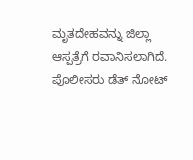ಮೃತದೇಹವನ್ನು ಜಿಲ್ಲಾ ಆಸ್ಪತ್ರೆಗೆ ರವಾನಿಸಲಾಗಿದೆ. ಪೊಲೀಸರು ಡೆತ್ ನೋಟ್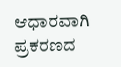ಆಧಾರವಾಗಿ ಪ್ರಕರಣದ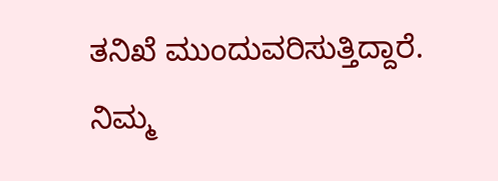ತನಿಖೆ ಮುಂದುವರಿಸುತ್ತಿದ್ದಾರೆ.
ನಿಮ್ಮ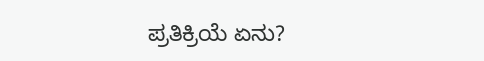ಪ್ರತಿಕ್ರಿಯೆ ಏನು?